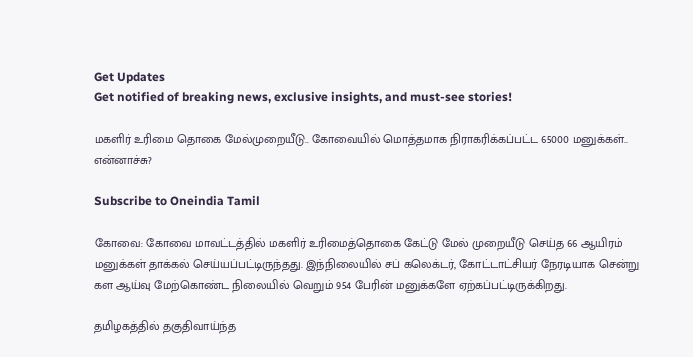Get Updates
Get notified of breaking news, exclusive insights, and must-see stories!

மகளிர் உரிமை தொகை மேல்முறையீடு.. கோவையில் மொத்தமாக நிராகரிக்கப்பட்ட 65000 மனுக்கள்.. என்னாச்சு?

Subscribe to Oneindia Tamil

கோவை: கோவை மாவட்டத்தில் மகளிர் உரிமைத்தொகை கேட்டு மேல் முறையீடு செய்த 66 ஆயிரம் மனுக்கள் தாக்கல் செய்யப்பட்டிருந்தது. இந்நிலையில் சப் கலெக்டர், கோட்டாட்சியர் நேரடியாக சென்று கள ஆய்வு மேற்கொண்ட நிலையில் வெறும் 954 பேரின் மனுக்களே ஏற்கப்பட்டிருக்கிறது.

தமிழகத்தில் தகுதிவாய்ந்த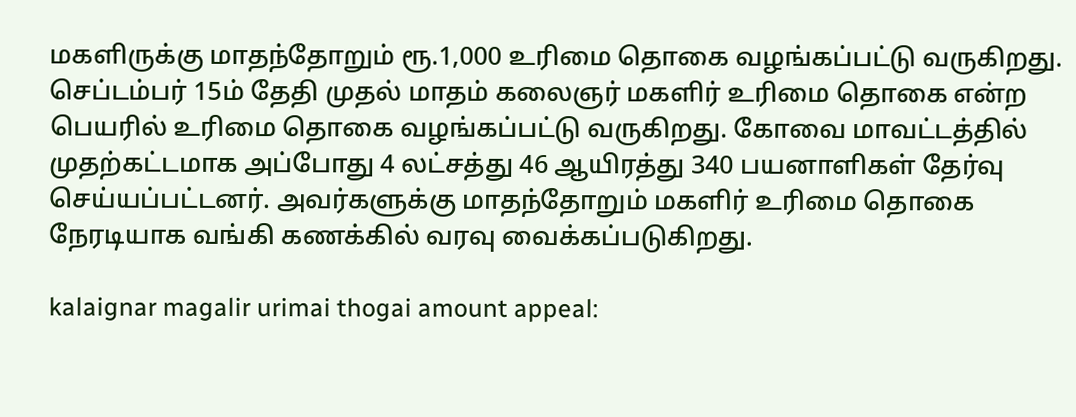மகளிருக்கு மாதந்தோறும் ரூ.1,000 உரிமை தொகை வழங்கப்பட்டு வருகிறது. செப்டம்பர் 15ம் தேதி முதல் மாதம் கலைஞர் மகளிர் உரிமை தொகை என்ற பெயரில் உரிமை தொகை வழங்கப்பட்டு வருகிறது. கோவை மாவட்டத்தில் முதற்கட்டமாக அப்போது 4 லட்சத்து 46 ஆயிரத்து 340 பயனாளிகள் தேர்வு செய்யப்பட்டனர். அவர்களுக்கு மாதந்தோறும் மகளிர் உரிமை தொகை நேரடியாக வங்கி கணக்கில் வரவு வைக்கப்படுகிறது.

kalaignar magalir urimai thogai amount appeal: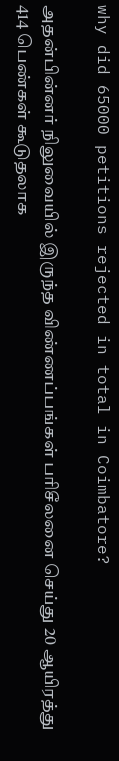why did 65000 petitions rejected in total in Coimbatore?

அதன்பின்னர் நிலுவையில் இருந்த விண்ணப்பங்கள் பரிசீலனை செய்து 20 ஆயிரத்து 414 பெண்கள் கூடுதலாக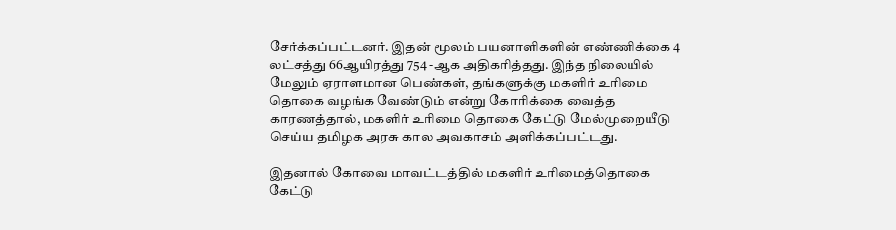சேர்க்கப்பட்டனர். இதன் மூலம் பயனாளிகளின் எண்ணிக்கை 4 லட்சத்து 66ஆயிரத்து 754 -ஆக அதிகரித்தது. இந்த நிலையில் மேலும் ஏராளமான பெண்கள், தங்களுக்கு மகளிர் உரிமை தொகை வழங்க வேண்டும் என்று கோரிக்கை வைத்த காரணத்தால், மகளிர் உரிமை தொகை கேட்டு மேல்முறையீடு செய்ய தமிழக அரசு கால அவகாசம் அளிக்கப்பட்டது.

இதனால் கோவை மாவட்டத்தில் மகளிர் உரிமைத்தொகை கேட்டு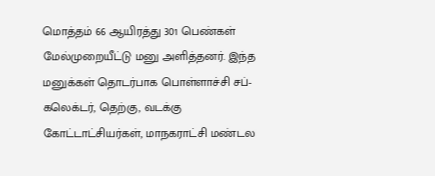மொத்தம் 66 ஆயிரத்து 301 பெண்கள் மேல்முறையீட்டு மனு அளித்தனர். இந்த மனுக்கள் தொடர்பாக பொள்ளாச்சி சப்-கலெக்டர், தெற்கு, வடக்கு கோட்டாட்சியர்கள், மாநகராட்சி மண்டல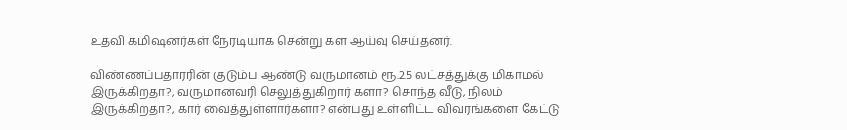உதவி கமிஷனர்கள் நேரடியாக சென்று கள ஆய்வு செய்தனர்.

விண்ணப்பதாரரின் குடும்ப ஆண்டு வருமானம் ரூ.2.5 லட்சத்துக்கு மிகாமல் இருக்கிறதா?, வருமானவரி செலுத்துகிறார் களா? சொந்த வீடு, நிலம் இருக்கிறதா?, கார் வைத்துள்ளார்களா? என்பது உள்ளிட்ட விவரங்களை கேட்டு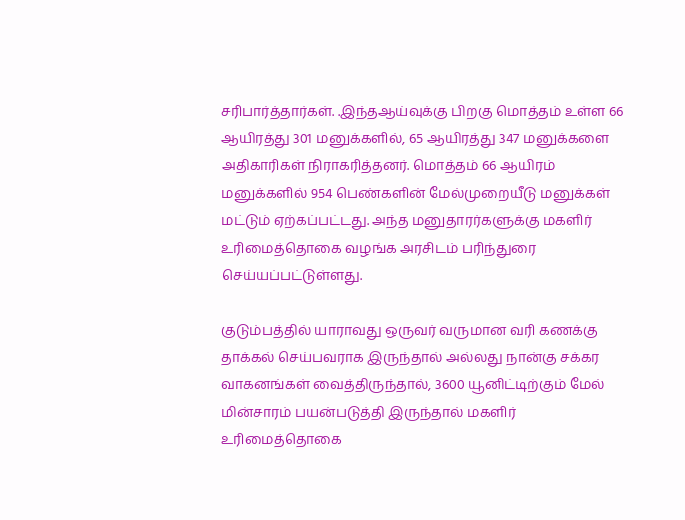சரிபார்த்தார்கள். .இந்தஆய்வுக்கு பிறகு மொத்தம் உள்ள 66 ஆயிரத்து 301 மனுக்களில், 65 ஆயிரத்து 347 மனுக்களை அதிகாரிகள் நிராகரித்தனர். மொத்தம் 66 ஆயிரம் மனுக்களில் 954 பெண்களின் மேல்முறையீடு மனுக்கள் மட்டும் ஏற்கப்பட்டது. அந்த மனுதாரர்களுக்கு மகளிர் உரிமைத்தொகை வழங்க அரசிடம் பரிந்துரை செய்யப்பட்டுள்ளது.

குடும்பத்தில் யாராவது ஒருவர் வருமான வரி கணக்கு தாக்கல் செய்பவராக இருந்தால் அல்லது நான்கு சக்கர வாகனங்கள் வைத்திருந்தால், 3600 யூனிட்டிற்கும் மேல் மின்சாரம் பயன்படுத்தி இருந்தால் மகளிர் உரிமைத்தொகை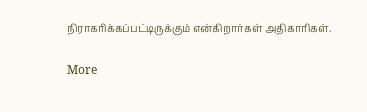நிராகரிக்கப்பட்டிருக்கும் என்கிறார்கள் அதிகாரிகள்.

More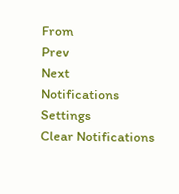From
Prev
Next
Notifications
Settings
Clear Notifications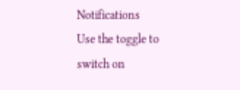Notifications
Use the toggle to switch on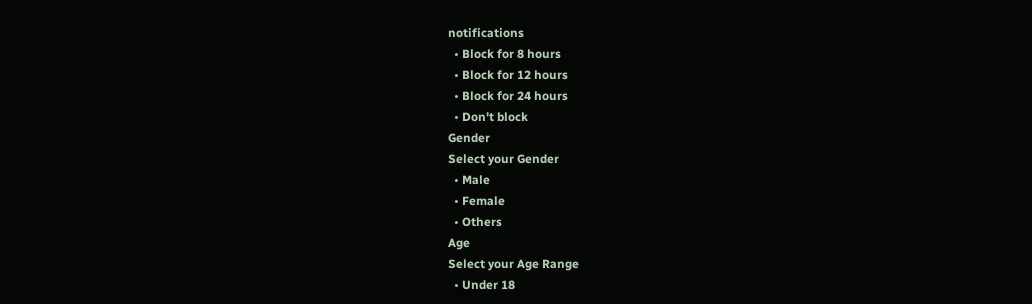notifications
  • Block for 8 hours
  • Block for 12 hours
  • Block for 24 hours
  • Don't block
Gender
Select your Gender
  • Male
  • Female
  • Others
Age
Select your Age Range
  • Under 18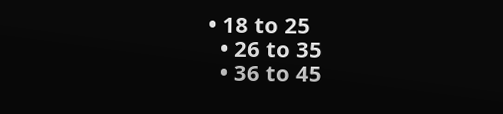• 18 to 25
  • 26 to 35
  • 36 to 45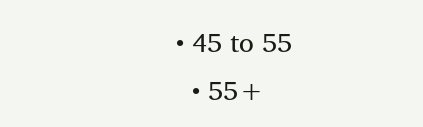• 45 to 55
  • 55+